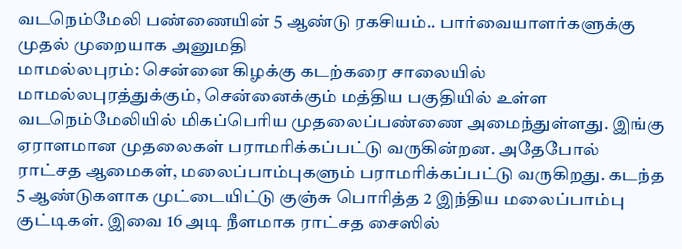வடநெம்மேலி பண்ணையின் 5 ஆண்டு ரகசியம்.. பார்வையாளர்களுக்கு முதல் முறையாக அனுமதி
மாமல்லபுரம்: சென்னை கிழக்கு கடற்கரை சாலையில் மாமல்லபுரத்துக்கும், சென்னைக்கும் மத்திய பகுதியில் உள்ள வடநெம்மேலியில் மிகப்பெரிய முதலைப்பண்ணை அமைந்துள்ளது. இங்கு ஏராளமான முதலைகள் பராமரிக்கப்பட்டு வருகின்றன. அதேபோல் ராட்சத ஆமைகள், மலைப்பாம்புகளும் பராமரிக்கப்பட்டு வருகிறது. கடந்த 5 ஆண்டுகளாக முட்டையிட்டு குஞ்சு பொரித்த 2 இந்திய மலைப்பாம்பு குட்டிகள். இவை 16 அடி நீளமாக ராட்சத சைஸில்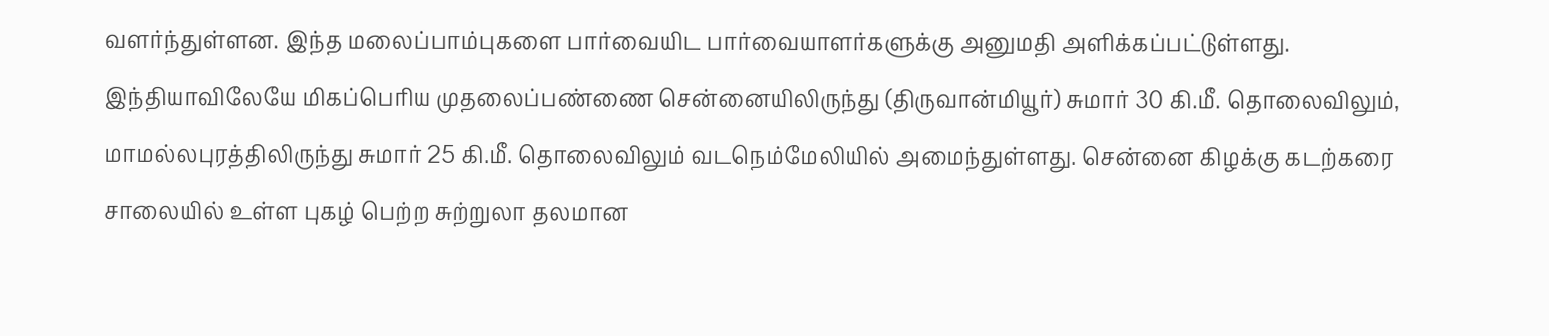வளர்ந்துள்ளன. இந்த மலைப்பாம்புகளை பார்வையிட பார்வையாளர்களுக்கு அனுமதி அளிக்கப்பட்டுள்ளது.
இந்தியாவிலேயே மிகப்பெரிய முதலைப்பண்ணை சென்னையிலிருந்து (திருவான்மியூர்) சுமார் 30 கி.மீ. தொலைவிலும், மாமல்லபுரத்திலிருந்து சுமார் 25 கி.மீ. தொலைவிலும் வடநெம்மேலியில் அமைந்துள்ளது. சென்னை கிழக்கு கடற்கரை சாலையில் உள்ள புகழ் பெற்ற சுற்றுலா தலமான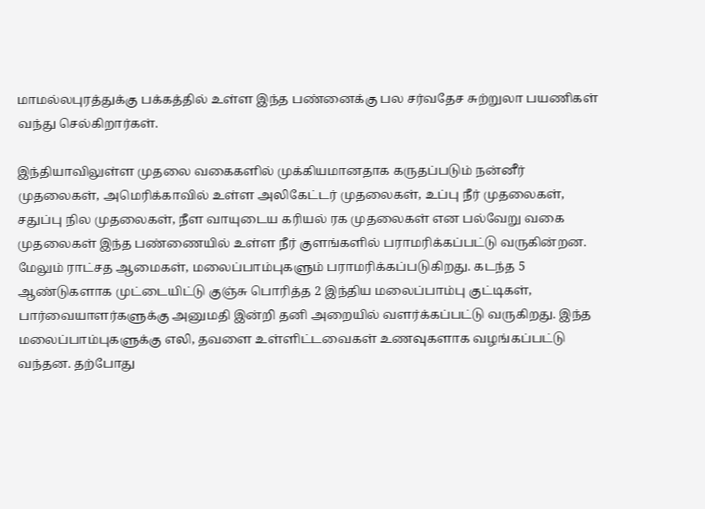மாமல்லபுரத்துக்கு பக்கத்தில் உள்ள இந்த பண்னைக்கு பல சர்வதேச சுற்றுலா பயணிகள் வந்து செல்கிறார்கள்.

இந்தியாவிலுள்ள முதலை வகைகளில் முக்கியமானதாக கருதப்படும் நன்னீர் முதலைகள், அமெரிக்காவில் உள்ள அலிகேட்டர் முதலைகள், உப்பு நீர் முதலைகள், சதுப்பு நில முதலைகள், நீள வாயுடைய கரியல் ரக முதலைகள் என பல்வேறு வகை முதலைகள் இந்த பண்ணையில் உள்ள நீர் குளங்களில் பராமரிக்கப்பட்டு வருகின்றன.
மேலும் ராட்சத ஆமைகள், மலைப்பாம்புகளும் பராமரிக்கப்படுகிறது. கடந்த 5 ஆண்டுகளாக முட்டையிட்டு குஞ்சு பொரித்த 2 இந்திய மலைப்பாம்பு குட்டிகள், பார்வையாளர்களுக்கு அனுமதி இன்றி தனி அறையில் வளர்க்கப்பட்டு வருகிறது. இந்த மலைப்பாம்புகளுக்கு எலி, தவளை உள்ளிட்டவைகள் உணவுகளாக வழங்கப்பட்டு வந்தன. தற்போது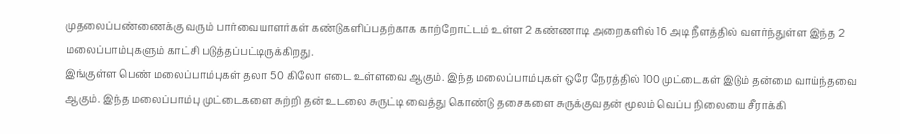முதலைப்பண்ணைக்கு வரும் பார்வையாளர்கள் கண்டுகளிப்பதற்காக காற்றோட்டம் உள்ள 2 கண்ணாடி அறைகளில் 16 அடி நீளத்தில் வளர்ந்துள்ள இந்த 2 மலைப்பாம்புகளும் காட்சி படுத்தப்பட்டிருக்கிறது.
இங்குள்ள பெண் மலைப்பாம்புகள் தலா 50 கிலோ எடை உள்ளவை ஆகும். இந்த மலைப்பாம்புகள் ஒரே நேரத்தில் 100 முட்டைகள் இடும் தன்மை வாய்ந்தவை ஆகும். இந்த மலைப்பாம்பு முட்டைகளை சுற்றி தன் உடலை சுருட்டி வைத்து கொண்டு தசைகளை சுருக்குவதன் மூலம் வெப்ப நிலையை சீராக்கி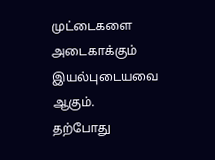முட்டைகளை அடைகாக்கும் இயல்புடையவை ஆகும்.
தற்போது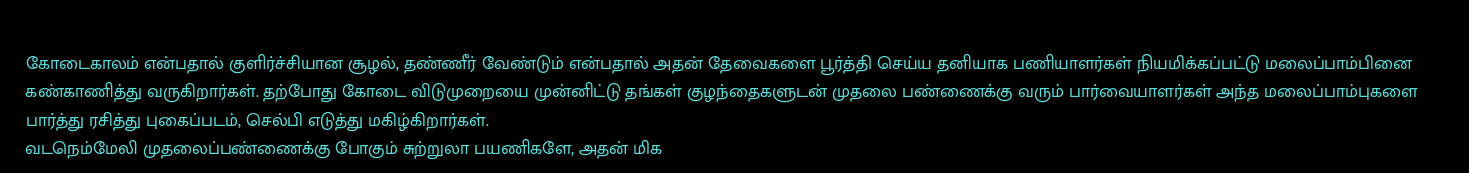கோடைகாலம் என்பதால் குளிர்ச்சியான சூழல், தண்ணீர் வேண்டும் என்பதால் அதன் தேவைகளை பூர்த்தி செய்ய தனியாக பணியாளர்கள் நியமிக்கப்பட்டு மலைப்பாம்பினை கண்காணித்து வருகிறார்கள். தற்போது கோடை விடுமுறையை முன்னிட்டு தங்கள் குழந்தைகளுடன் முதலை பண்ணைக்கு வரும் பார்வையாளர்கள் அந்த மலைப்பாம்புகளை பார்த்து ரசித்து புகைப்படம், செல்பி எடுத்து மகிழ்கிறார்கள்.
வடநெம்மேலி முதலைப்பண்ணைக்கு போகும் சுற்றுலா பயணிகளே, அதன் மிக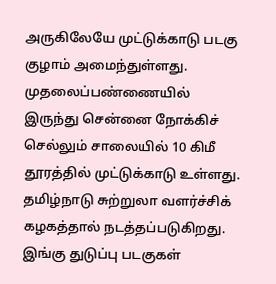அருகிலேயே முட்டுக்காடு படகு குழாம் அமைந்துள்ளது. முதலைப்பண்ணையில் இருந்து சென்னை நோக்கிச் செல்லும் சாலையில் 10 கிமீ தூரத்தில் முட்டுக்காடு உள்ளது. தமிழ்நாடு சுற்றுலா வளர்ச்சிக் கழகத்தால் நடத்தப்படுகிறது. இங்கு துடுப்பு படகுகள்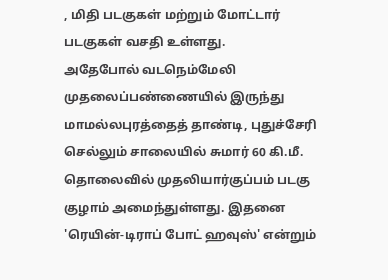, மிதி படகுகள் மற்றும் மோட்டார் படகுகள் வசதி உள்ளது.
அதேபோல் வடநெம்மேலி முதலைப்பண்ணையில் இருந்து மாமல்லபுரத்தைத் தாண்டி, புதுச்சேரி செல்லும் சாலையில் சுமார் 60 கி.மீ. தொலைவில் முதலியார்குப்பம் படகு குழாம் அமைந்துள்ளது. இதனை 'ரெயின்-டிராப் போட் ஹவுஸ்' என்றும்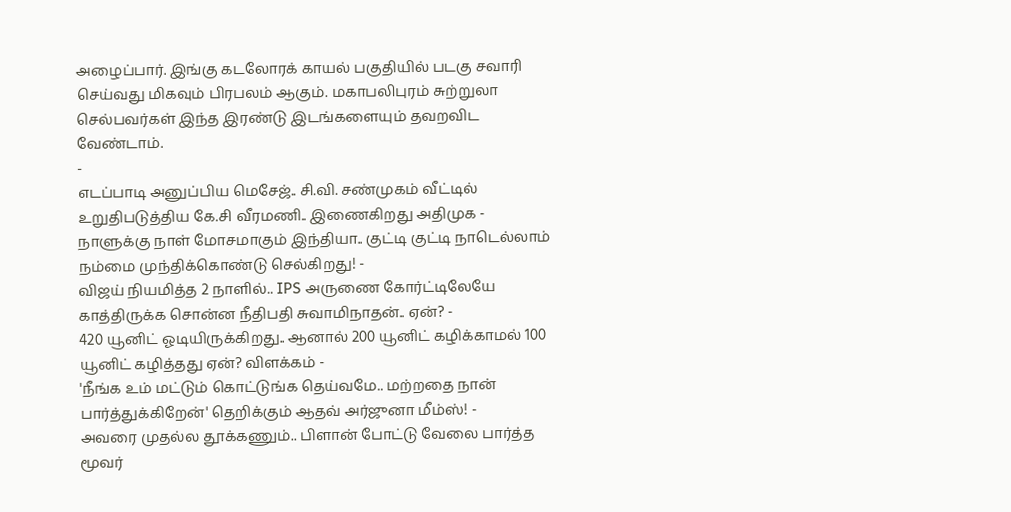அழைப்பார். இங்கு கடலோரக் காயல் பகுதியில் படகு சவாரி செய்வது மிகவும் பிரபலம் ஆகும். மகாபலிபுரம் சுற்றுலா செல்பவர்கள் இந்த இரண்டு இடங்களையும் தவறவிட வேண்டாம்.
-
எடப்பாடி அனுப்பிய மெசேஜ்.. சி.வி. சண்முகம் வீட்டில் உறுதிபடுத்திய கே.சி வீரமணி.. இணைகிறது அதிமுக -
நாளுக்கு நாள் மோசமாகும் இந்தியா.. குட்டி குட்டி நாடெல்லாம் நம்மை முந்திக்கொண்டு செல்கிறது! -
விஜய் நியமித்த 2 நாளில்.. IPS அருணை கோர்ட்டிலேயே காத்திருக்க சொன்ன நீதிபதி சுவாமிநாதன்.. ஏன்? -
420 யூனிட் ஓடியிருக்கிறது.. ஆனால் 200 யூனிட் கழிக்காமல் 100 யூனிட் கழித்தது ஏன்? விளக்கம் -
'நீங்க உம் மட்டும் கொட்டுங்க தெய்வமே.. மற்றதை நான் பார்த்துக்கிறேன்' தெறிக்கும் ஆதவ் அர்ஜுனா மீம்ஸ்! -
அவரை முதல்ல தூக்கணும்.. பிளான் போட்டு வேலை பார்த்த மூவர்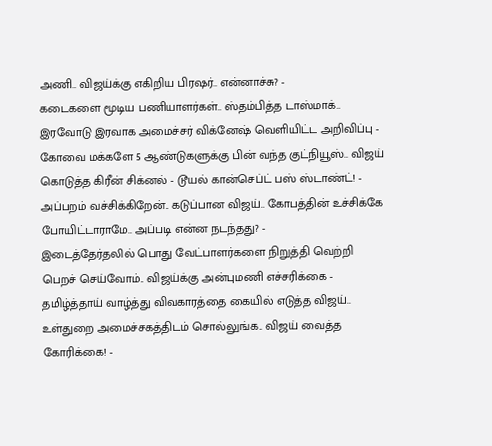அணி.. விஜய்க்கு எகிறிய பிரஷர்.. என்னாச்சு? -
கடைகளை மூடிய பணியாளர்கள்.. ஸ்தம்பித்த டாஸ்மாக்.. இரவோடு இரவாக அமைச்சர் விக்னேஷ் வெளியிட்ட அறிவிப்பு -
கோவை மக்களே 5 ஆண்டுகளுக்கு பின் வந்த குட்நியூஸ்.. விஜய் கொடுத்த கிரீன் சிக்னல் - டூயல் கான்செப்ட் பஸ் ஸ்டாண்ட்! -
அப்பறம் வச்சிக்கிறேன்.. கடுப்பான விஜய்.. கோபத்தின் உச்சிக்கே போயிட்டாராமே.. அப்படி என்ன நடந்தது? -
இடைத்தேர்தலில் பொது வேட்பாளர்களை நிறுத்தி வெற்றி பெறச் செய்வோம்.. விஜய்க்கு அன்புமணி எச்சரிக்கை -
தமிழ்த்தாய் வாழ்த்து விவகாரத்தை கையில் எடுத்த விஜய்.. உள்துறை அமைச்சகத்திடம் சொல்லுங்க.. விஜய் வைத்த கோரிக்கை! -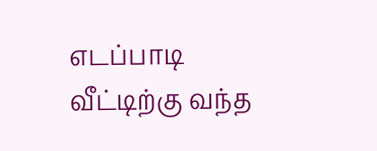எடப்பாடி வீட்டிற்கு வந்த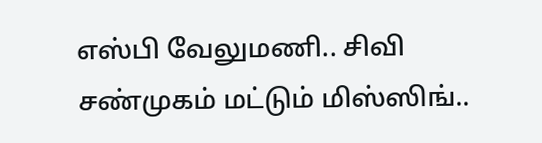எஸ்பி வேலுமணி.. சிவி சண்முகம் மட்டும் மிஸ்ஸிங்..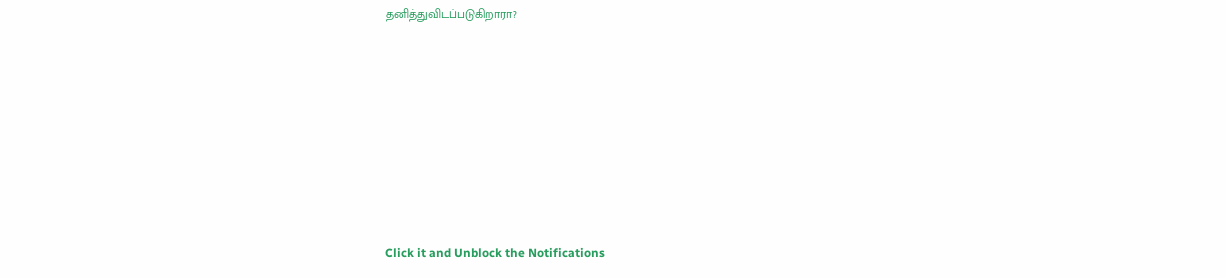தனித்துவிடப்படுகிறாரா?












Click it and Unblock the Notifications